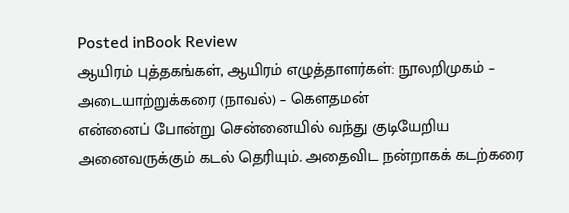Posted inBook Review
ஆயிரம் புத்தகங்கள், ஆயிரம் எழுத்தாளர்கள்: நூலறிமுகம் – அடையாற்றுக்கரை (நாவல்) – கௌதமன்
என்னைப் போன்று சென்னையில் வந்து குடியேறிய அனைவருக்கும் கடல் தெரியும். அதைவிட நன்றாகக் கடற்கரை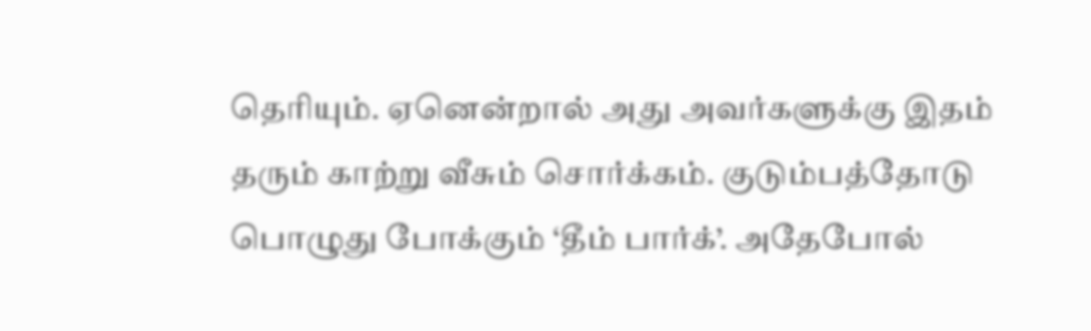தெரியும். ஏனென்றால் அது அவர்களுக்கு இதம் தரும் காற்று வீசும் சொர்க்கம். குடும்பத்தோடு பொழுது போக்கும் ‘தீம் பார்க்’. அதேபோல்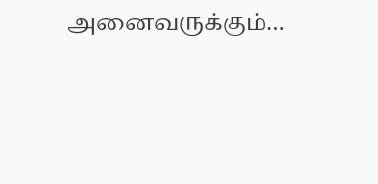அனைவருக்கும்…